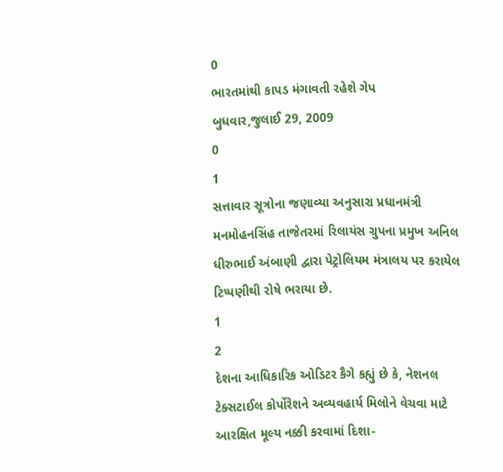0
ભારતમાંથી કાપડ મંગાવતી રહેશે ગેપ
બુધવાર,જુલાઈ 29, 2009
0
1
સત્તાવાર સૂત્રોના જણાવ્યા અનુસારા પ્રધાનમંત્રી મનમોહનસિંહ તાજેતરમાં રિલાયંસ ગ્રુપના પ્રમુખ અનિલ ધીરુભાઈ અંબાણી દ્વારા પેટ્રોલિયમ મંત્રાલય પર કરાયેલ ટિપ્પણીથી રોષે ભરાયા છે.
1
2
દેશના આધિકારિક ઓડિટર કૈગે કહ્યું છે કે, નેશનલ ટેક્સટાઈલ કોર્પોરેશને અવ્યવહાર્ય મિલોને વેચવા માટે આરક્ષિત મૂલ્ય નક્કી કરવામાં દિશા-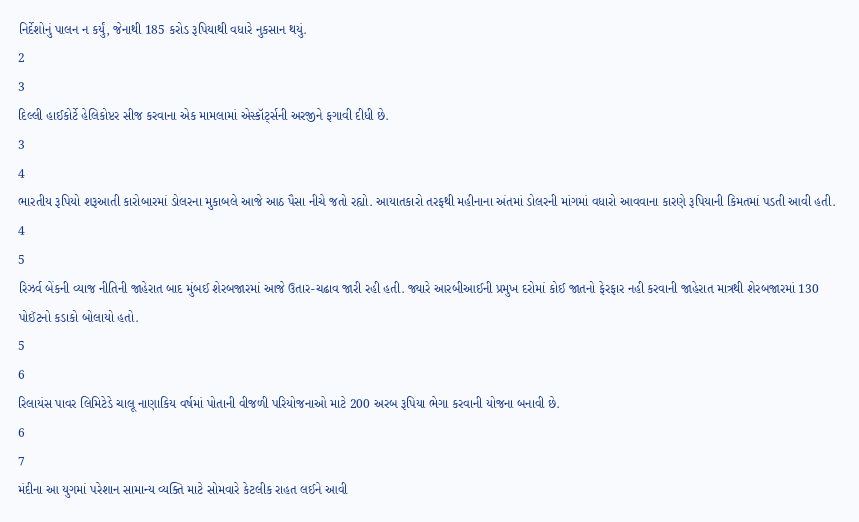નિર્દેશોનું પાલન ન કર્યું, જેનાથી 185 કરોડ રૂપિયાથી વધારે નુકસાન થયું.
2
3
દિલ્લી હાઈકોર્ટે હેલિકોપ્ટર સીજ કરવાના એક મામલામાં એસ્કૉર્ટ્સની અરજીને ફગાવી દીધી છે.
3
4
ભારતીય રૂપિયો શરૂઆતી કારોબારમાં ડોલરના મુકાબલે આજે આઠ પૈસા નીચે જતો રહ્યો. આયાતકારો તરફથી મહીનાના અંતમાં ડોલરની માંગમાં વધારો આવવાના કારણે રૂપિયાની કિમતમાં પડતી આવી હતી.
4
5
રિઝર્વ બેંકની વ્યાજ નીતિની જાહેરાત બાદ મુંબઈ શેરબજારમાં આજે ઉતાર-ચઢાવ જારી રહી હતી. જ્યારે આરબીઆઈની પ્રમુખ દરોમાં કોઈ જાતનો ફેરફાર નહી કરવાની જાહેરાત માત્રથી શેરબજારમાં 130 પોઈંટનો કડાકો બોલાયો હતો.
5
6
રિલાયંસ પાવર લિમિટેડે ચાલૂ નાણાકિય વર્ષમાં પોતાની વીજળી પરિયોજનાઓ માટે 200 અરબ રૂપિયા ભેગા કરવાની યોજના બનાવી છે.
6
7
મંદીના આ યુગમાં પરેશાન સામાન્ય વ્યક્તિ માટે સોમવારે કેટલીક રાહત લઈને આવી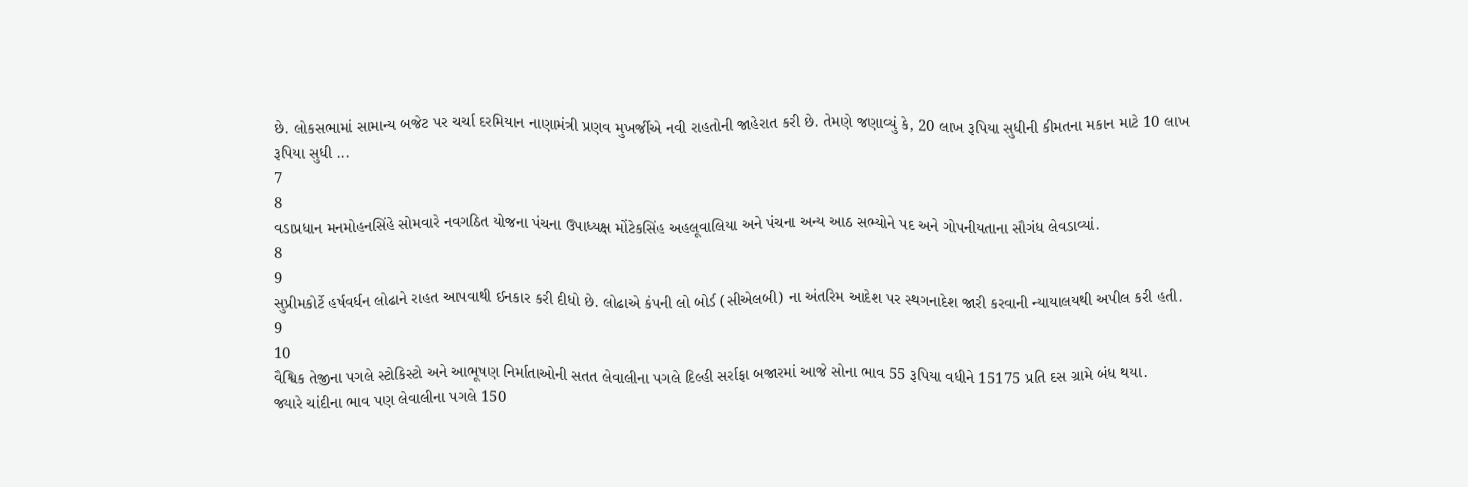છે. લોકસભામાં સામાન્ય બજેટ પર ચર્ચા દરમિયાન નાણામંત્રી પ્રણવ મુખર્જીએ નવી રાહતોની જાહેરાત કરી છે. તેમણે જણાવ્યું કે, 20 લાખ રૂપિયા સુધીની કીમતના મકાન માટે 10 લાખ રૂપિયા સુધી ...
7
8
વડાપ્રધાન મનમોહનસિંહે સોમવારે નવગઠિત યોજના પંચના ઉપાધ્યક્ષ મોંટેકસિંહ અહલૂવાલિયા અને પંચના અન્ય આઠ સભ્યોને પદ અને ગોપનીયતાના સૌગંધ લેવડાવ્યાં.
8
9
સુપ્રીમકોર્ટે હર્ષવર્ધન લોઢાને રાહત આપવાથી ઈનકાર કરી દીધો છે. લોઢાએ કંપની લો બોર્ડ (સીએલબી) ના અંતરિમ આદેશ પર સ્થગનાદેશ જારી કરવાની ન્યાયાલયથી અપીલ કરી હતી.
9
10
વૈશ્વિક તેજીના પગલે સ્ટોકિસ્ટો અને આભૂષણ નિર્માતાઓની સતત લેવાલીના પગલે દિલ્હી સર્રાફા બજારમાં આજે સોના ભાવ 55 રૂપિયા વધીને 15175 પ્રતિ દસ ગ્રામે બંધ થયા.
જ્યારે ચાંદીના ભાવ પણ લેવાલીના પગલે 150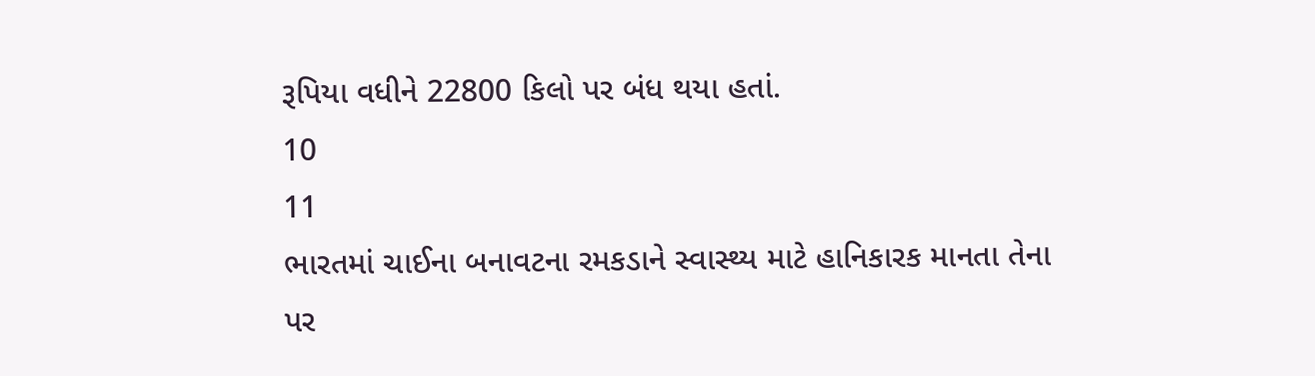રૂપિયા વધીને 22800 કિલો પર બંધ થયા હતાં.
10
11
ભારતમાં ચાઈના બનાવટના રમકડાને સ્વાસ્થ્ય માટે હાનિકારક માનતા તેના પર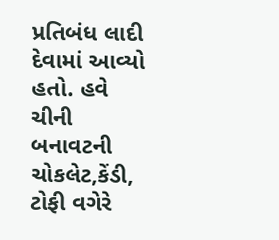પ્રતિબંધ લાદી દેવામાં આવ્યો હતો. હવે ચીની બનાવટની ચોકલેટ,કેંડી, ટોફી વગેરે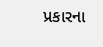પ્રકારના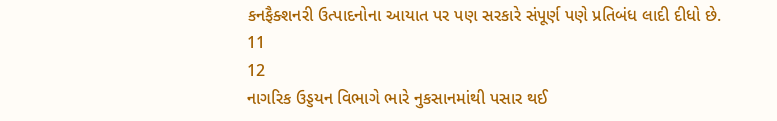કનફૈક્શનરી ઉત્પાદનોના આયાત પર પણ સરકારે સંપૂર્ણ પણે પ્રતિબંધ લાદી દીધો છે.
11
12
નાગરિક ઉડ્ડયન વિભાગે ભારે નુકસાનમાંથી પસાર થઈ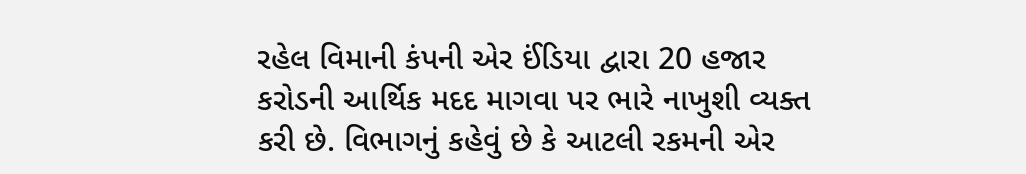રહેલ વિમાની કંપની એર ઈંડિયા દ્વારા 20 હજાર કરોડની આર્થિક મદદ માગવા પર ભારે નાખુશી વ્યક્ત કરી છે. વિભાગનું કહેવું છે કે આટલી રકમની એર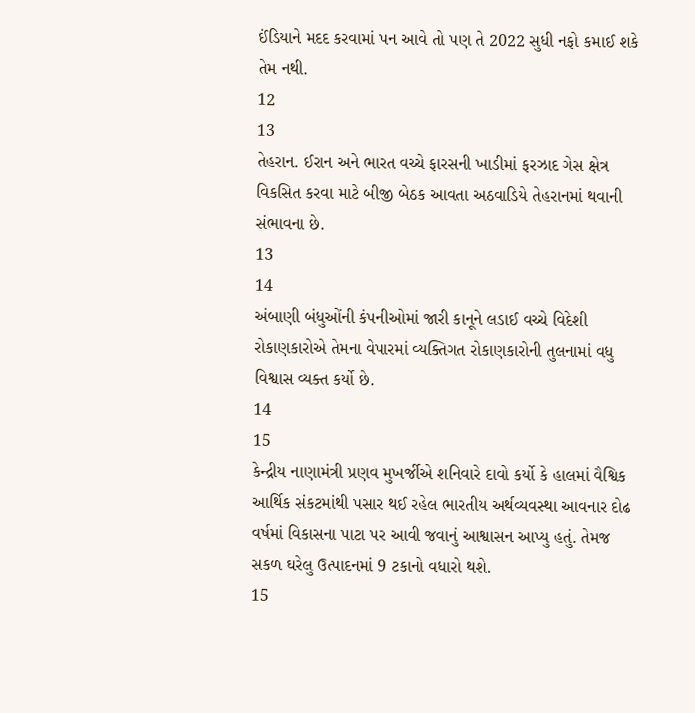ઈંડિયાને મદદ કરવામાં પન આવે તો પણ તે 2022 સુધી નફો કમાઈ શકે તેમ નથી.
12
13
તેહરાન. ઈરાન અને ભારત વચ્ચે ફારસની ખાડીમાં ફરઝાદ ગેસ ક્ષેત્ર વિકસિત કરવા માટે બીજી બેઠક આવતા અઠવાડિયે તેહરાનમાં થવાની સંભાવના છે.
13
14
અંબાણી બંધુઓંની કંપનીઓમાં જારી કાનૂને લડાઈ વચ્ચે વિદેશી રોકાણકારોએ તેમના વેપારમાં વ્યક્તિગત રોકાણકારોની તુલનામાં વધુ વિશ્વાસ વ્યક્ત કર્યો છે.
14
15
કેન્દ્રીય નાણામંત્રી પ્રણવ મુખર્જીએ શનિવારે દાવો કર્યો કે હાલમાં વૈશ્વિક આર્થિક સંકટમાંથી પસાર થઈ રહેલ ભારતીય અર્થવ્યવસ્થા આવનાર દોઢ વર્ષમાં વિકાસના પાટા પર આવી જવાનું આશ્વાસન આપ્યુ હતું. તેમજ સકળ ઘરેલુ ઉત્પાદનમાં 9 ટકાનો વધારો થશે.
15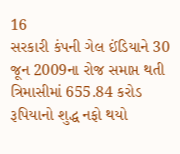16
સરકારી કંપની ગેલ ઈંડિયાને 30 જૂન 2009ના રોજ સમાપ્ત થતી ત્રિમાસીમાં 655.84 કરોડ રૂપિયાનો શુદ્ધ નફો થયો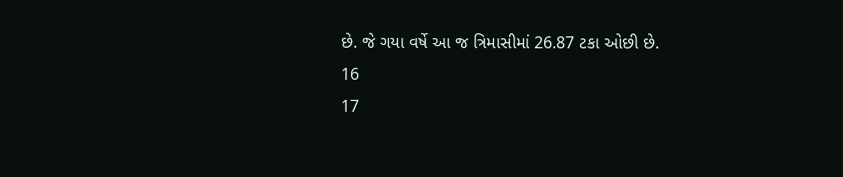છે. જે ગયા વર્ષે આ જ ત્રિમાસીમાં 26.87 ટકા ઓછી છે.
16
17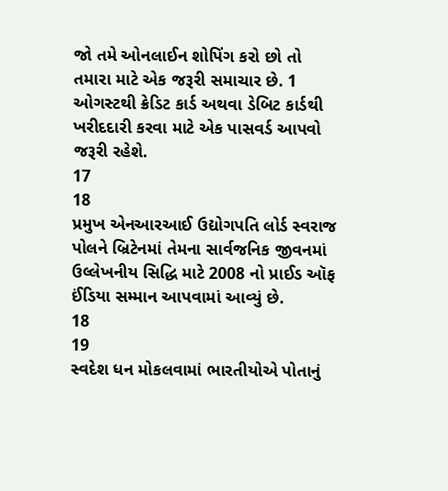જો તમે ઓનલાઈન શોપિંગ કરો છો તો તમારા માટે એક જરૂરી સમાચાર છે. 1 ઓગસ્ટથી ક્રેડિટ કાર્ડ અથવા ડેબિટ કાર્ડથી ખરીદદારી કરવા માટે એક પાસવર્ડ આપવો જરૂરી રહેશે.
17
18
પ્રમુખ એનઆરઆઈ ઉદ્યોગપતિ લોર્ડ સ્વરાજ પોલને બ્રિટેનમાં તેમના સાર્વજનિક જીવનમાં ઉલ્લેખનીય સિદ્ધિ માટે 2008 નો પ્રાઈડ ઑફ ઈંડિયા સમ્માન આપવામાં આવ્યું છે.
18
19
સ્વદેશ ધન મોકલવામાં ભારતીયોએ પોતાનું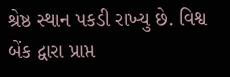શ્રેષ્ઠ સ્થાન પકડી રાખ્યુ છે. વિશ્વ બેંક દ્વારા પ્રાપ્ત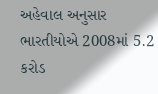અહેવાલ અનુસાર ભારતીયોએ 2008માં 5.2 કરોડ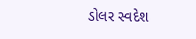ડોલર સ્વદેશ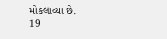મોકલાવ્યા છે.
19